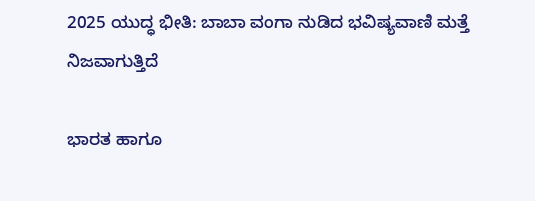2025 ಯುದ್ಧ ಭೀತಿ: ಬಾಬಾ ವಂಗಾ ನುಡಿದ ಭವಿಷ್ಯವಾಣಿ ಮತ್ತೆ ನಿಜವಾಗುತ್ತಿದೆ

ಭಾರತ ಹಾಗೂ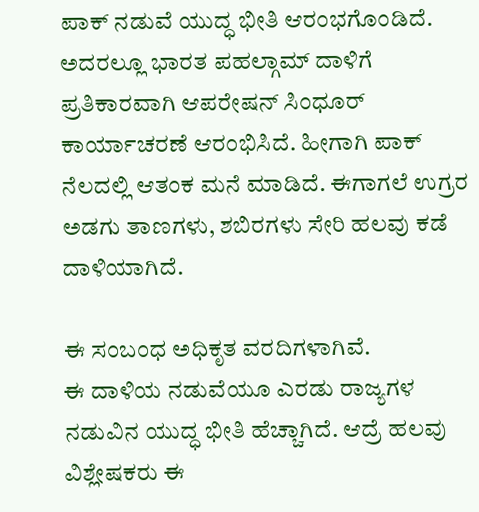ಪಾಕ್ ನಡುವೆ ಯುದ್ಧ ಭೀತಿ ಆರಂಭಗೊಂಡಿದೆ. ಅದರಲ್ಲೂ ಭಾರತ ಪಹಲ್ಗಾಮ್ ದಾಳಿಗೆ ಪ್ರತಿಕಾರವಾಗಿ ಆಪರೇಷನ್ ಸಿಂಧೂರ್ ಕಾರ್ಯಾಚರಣೆ ಆರಂಭಿಸಿದೆ. ಹೀಗಾಗಿ ಪಾಕ್ ನೆಲದಲ್ಲಿ ಆತಂಕ ಮನೆ ಮಾಡಿದೆ. ಈಗಾಗಲೆ ಉಗ್ರರ ಅಡಗು ತಾಣಗಳು, ಶಬಿರಗಳು ಸೇರಿ ಹಲವು ಕಡೆ ದಾಳಿಯಾಗಿದೆ.

ಈ ಸಂಬಂಧ ಅಧಿಕೃತ ವರದಿಗಳಾಗಿವೆ.
ಈ ದಾಳಿಯ ನಡುವೆಯೂ ಎರಡು ರಾಜ್ಯಗಳ ನಡುವಿನ ಯುದ್ಧ ಭೀತಿ ಹೆಚ್ಚಾಗಿದೆ. ಆದ್ರೆ ಹಲವು ವಿಶ್ಲೇಷಕರು ಈ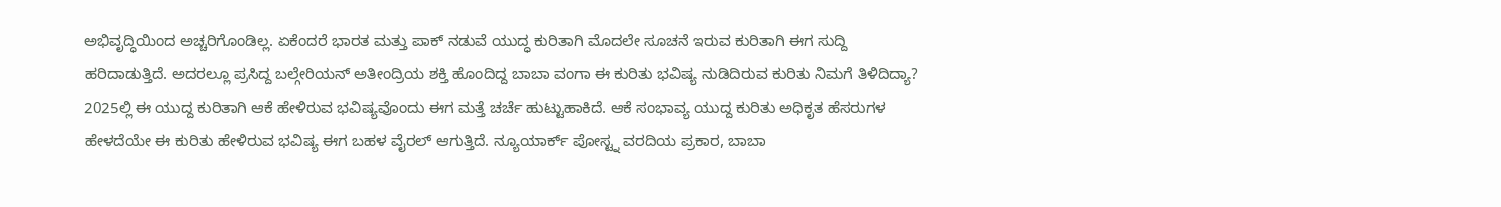ಅಭಿವೃದ್ಧಿಯಿಂದ ಅಚ್ಚರಿಗೊಂಡಿಲ್ಲ. ಏಕೆಂದರೆ ಭಾರತ ಮತ್ತು ಪಾಕ್ ನಡುವೆ ಯುದ್ಧ ಕುರಿತಾಗಿ ಮೊದಲೇ ಸೂಚನೆ ಇರುವ ಕುರಿತಾಗಿ ಈಗ ಸುದ್ದಿ ಹರಿದಾಡುತ್ತಿದೆ. ಅದರಲ್ಲೂ ಪ್ರಸಿದ್ದ ಬಲ್ಗೇರಿಯನ್ ಅತೀಂದ್ರಿಯ ಶಕ್ತಿ ಹೊಂದಿದ್ದ ಬಾಬಾ ವಂಗಾ ಈ ಕುರಿತು ಭವಿಷ್ಯ ನುಡಿದಿರುವ ಕುರಿತು ನಿಮಗೆ ತಿಳಿದಿದ್ಯಾ?
2025ಲ್ಲಿ ಈ ಯುದ್ದ ಕುರಿತಾಗಿ ಆಕೆ ಹೇಳಿರುವ ಭವಿಷ್ಯವೊಂದು ಈಗ ಮತ್ತೆ ಚರ್ಚೆ ಹುಟ್ಟುಹಾಕಿದೆ. ಆಕೆ ಸಂಭಾವ್ಯ ಯುದ್ದ ಕುರಿತು ಅಧಿಕೃತ ಹೆಸರುಗಳ ಹೇಳದೆಯೇ ಈ ಕುರಿತು ಹೇಳಿರುವ ಭವಿಷ್ಯ ಈಗ ಬಹಳ ವೈರಲ್ ಆಗುತ್ತಿದೆ. ನ್ಯೂಯಾರ್ಕ್ ಪೋಸ್ಟ್ನ ವರದಿಯ ಪ್ರಕಾರ, ಬಾಬಾ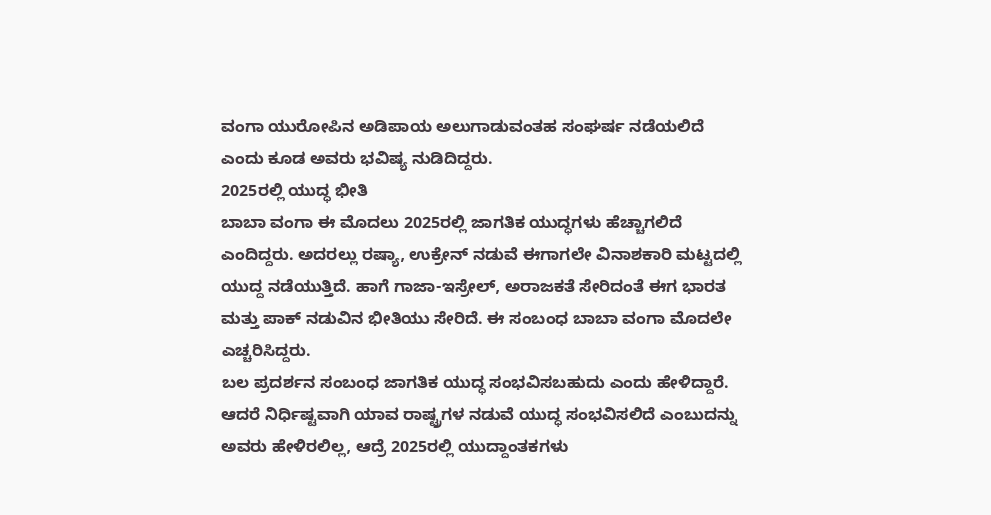ವಂಗಾ ಯುರೋಪಿನ ಅಡಿಪಾಯ ಅಲುಗಾಡುವಂತಹ ಸಂಘರ್ಷ ನಡೆಯಲಿದೆ ಎಂದು ಕೂಡ ಅವರು ಭವಿಷ್ಯ ನುಡಿದಿದ್ದರು.
2025ರಲ್ಲಿ ಯುದ್ಧ ಭೀತಿ
ಬಾಬಾ ವಂಗಾ ಈ ಮೊದಲು 2025ರಲ್ಲಿ ಜಾಗತಿಕ ಯುದ್ಧಗಳು ಹೆಚ್ಚಾಗಲಿದೆ ಎಂದಿದ್ದರು. ಅದರಲ್ಲು ರಷ್ಯಾ, ಉಕ್ರೇನ್ ನಡುವೆ ಈಗಾಗಲೇ ವಿನಾಶಕಾರಿ ಮಟ್ಟದಲ್ಲಿ ಯುದ್ದ ನಡೆಯುತ್ತಿದೆ. ಹಾಗೆ ಗಾಜಾ-ಇಸ್ರೇಲ್, ಅರಾಜಕತೆ ಸೇರಿದಂತೆ ಈಗ ಭಾರತ ಮತ್ತು ಪಾಕ್ ನಡುವಿನ ಭೀತಿಯು ಸೇರಿದೆ. ಈ ಸಂಬಂಧ ಬಾಬಾ ವಂಗಾ ಮೊದಲೇ ಎಚ್ಚರಿಸಿದ್ದರು.
ಬಲ ಪ್ರದರ್ಶನ ಸಂಬಂಧ ಜಾಗತಿಕ ಯುದ್ಧ ಸಂಭವಿಸಬಹುದು ಎಂದು ಹೇಳಿದ್ದಾರೆ. ಆದರೆ ನಿರ್ಧಿಷ್ಟವಾಗಿ ಯಾವ ರಾಷ್ಟ್ರಗಳ ನಡುವೆ ಯುದ್ಧ ಸಂಭವಿಸಲಿದೆ ಎಂಬುದನ್ನು ಅವರು ಹೇಳಿರಲಿಲ್ಲ, ಆದ್ರೆ 2025ರಲ್ಲಿ ಯುದ್ದಾಂತಕಗಳು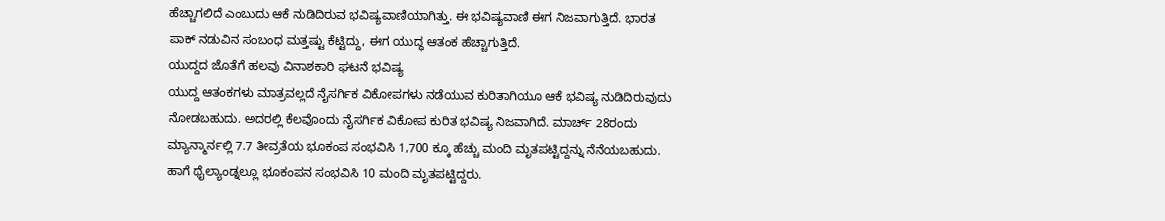ಹೆಚ್ಚಾಗಲಿದೆ ಎಂಬುದು ಆಕೆ ನುಡಿದಿರುವ ಭವಿಷ್ಯವಾಣಿಯಾಗಿತ್ತು. ಈ ಭವಿಷ್ಯವಾಣಿ ಈಗ ನಿಜವಾಗುತ್ತಿದೆ. ಭಾರತ ಪಾಕ್ ನಡುವಿನ ಸಂಬಂಧ ಮತ್ತಷ್ಟು ಕೆಟ್ಟಿದ್ದು, ಈಗ ಯುದ್ಧ ಆತಂಕ ಹೆಚ್ಚಾಗುತ್ತಿದೆ.
ಯುದ್ದದ ಜೊತೆಗೆ ಹಲವು ವಿನಾಶಕಾರಿ ಘಟನೆ ಭವಿಷ್ಯ
ಯುದ್ದ ಆತಂಕಗಳು ಮಾತ್ರವಲ್ಲದೆ ನೈಸರ್ಗಿಕ ವಿಕೋಪಗಳು ನಡೆಯುವ ಕುರಿತಾಗಿಯೂ ಆಕೆ ಭವಿಷ್ಯ ನುಡಿದಿರುವುದು ನೋಡಬಹುದು. ಅದರಲ್ಲಿ ಕೆಲವೊಂದು ನೈಸರ್ಗಿಕ ವಿಕೋಪ ಕುರಿತ ಭವಿಷ್ಯ ನಿಜವಾಗಿದೆ. ಮಾರ್ಚ್ 28ರಂದು ಮ್ಯಾನ್ಮಾರ್ನಲ್ಲಿ 7.7 ತೀವ್ರತೆಯ ಭೂಕಂಪ ಸಂಭವಿಸಿ 1,700 ಕ್ಕೂ ಹೆಚ್ಚು ಮಂದಿ ಮೃತಪಟ್ಟಿದ್ದನ್ನು ನೆನೆಯಬಹುದು. ಹಾಗೆ ಥೈಲ್ಯಾಂಡ್ನಲ್ಲೂ ಭೂಕಂಪನ ಸಂಭವಿಸಿ 10 ಮಂದಿ ಮೃತಪಟ್ಟಿದ್ದರು.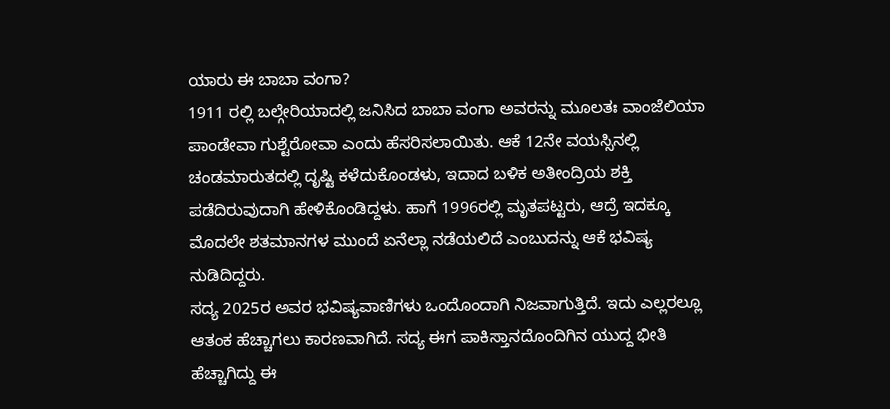ಯಾರು ಈ ಬಾಬಾ ವಂಗಾ?
1911 ರಲ್ಲಿ ಬಲ್ಗೇರಿಯಾದಲ್ಲಿ ಜನಿಸಿದ ಬಾಬಾ ವಂಗಾ ಅವರನ್ನು ಮೂಲತಃ ವಾಂಜೆಲಿಯಾ ಪಾಂಡೇವಾ ಗುಶ್ಟೆರೋವಾ ಎಂದು ಹೆಸರಿಸಲಾಯಿತು. ಆಕೆ 12ನೇ ವಯಸ್ಸಿನಲ್ಲಿ ಚಂಡಮಾರುತದಲ್ಲಿ ದೃಷ್ಟಿ ಕಳೆದುಕೊಂಡಳು, ಇದಾದ ಬಳಿಕ ಅತೀಂದ್ರಿಯ ಶಕ್ತಿ ಪಡೆದಿರುವುದಾಗಿ ಹೇಳಿಕೊಂಡಿದ್ದಳು. ಹಾಗೆ 1996ರಲ್ಲಿ ಮೃತಪಟ್ಟರು, ಆದ್ರೆ ಇದಕ್ಕೂ ಮೊದಲೇ ಶತಮಾನಗಳ ಮುಂದೆ ಏನೆಲ್ಲಾ ನಡೆಯಲಿದೆ ಎಂಬುದನ್ನು ಆಕೆ ಭವಿಷ್ಯ ನುಡಿದಿದ್ದರು.
ಸದ್ಯ 2025ರ ಅವರ ಭವಿಷ್ಯವಾಣಿಗಳು ಒಂದೊಂದಾಗಿ ನಿಜವಾಗುತ್ತಿದೆ. ಇದು ಎಲ್ಲರಲ್ಲೂ ಆತಂಕ ಹೆಚ್ಚಾಗಲು ಕಾರಣವಾಗಿದೆ. ಸದ್ಯ ಈಗ ಪಾಕಿಸ್ತಾನದೊಂದಿಗಿನ ಯುದ್ದ ಭೀತಿ ಹೆಚ್ಚಾಗಿದ್ದು ಈ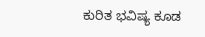ಕುರಿತ ಭವಿಷ್ಯ ಕೂಡ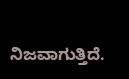ನಿಜವಾಗುತ್ತಿದೆ.